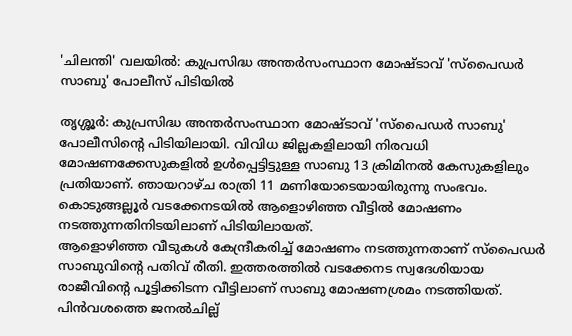'ചിലന്തി' വലയിൽ: കുപ്രസിദ്ധ അന്തർസംസ്ഥാന മോഷ്ടാവ് 'സ്പൈഡർ സാബു' പോലീസ് പിടിയിൽ

തൃശ്ശൂർ: കുപ്രസിദ്ധ അന്തർസംസ്ഥാന മോഷ്ടാവ് 'സ്പൈഡർ സാബു' പോലീസിന്റെ പിടിയിലായി. വിവിധ ജില്ലകളിലായി നിരവധി മോഷണക്കേസുകളിൽ ഉൾപ്പെട്ടിട്ടുള്ള സാബു 13 ക്രിമിനൽ കേസുകളിലും പ്രതിയാണ്. ഞായറാഴ്ച രാത്രി 11 മണിയോടെയായിരുന്നു സംഭവം. കൊടുങ്ങല്ലൂർ വടക്കേനടയിൽ ആളൊഴിഞ്ഞ വീട്ടിൽ മോഷണം നടത്തുന്നതിനിടയിലാണ് പിടിയിലായത്.
ആളൊഴിഞ്ഞ വീടുകൾ കേന്ദ്രീകരിച്ച് മോഷണം നടത്തുന്നതാണ് സ്പൈഡർ സാബുവിന്റെ പതിവ് രീതി. ഇത്തരത്തിൽ വടക്കേനട സ്വദേശിയായ രാജീവിന്റെ പൂട്ടിക്കിടന്ന വീട്ടിലാണ് സാബു മോഷണശ്രമം നടത്തിയത്. പിൻവശത്തെ ജനൽചില്ല്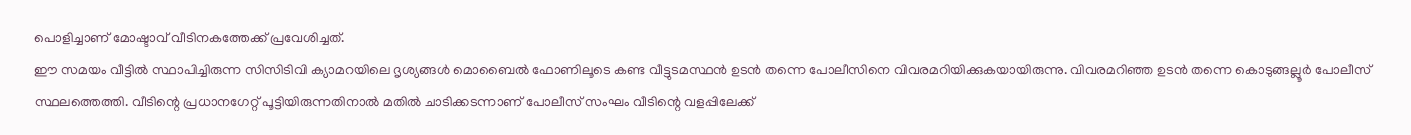പൊളിച്ചാണ് മോഷ്ടാവ് വീടിനകത്തേക്ക് പ്രവേശിച്ചത്.
ഈ സമയം വീട്ടിൽ സ്ഥാപിച്ചിരുന്ന സിസിടിവി ക്യാമറയിലെ ദൃശ്യങ്ങൾ മൊബൈൽ ഫോണിലൂടെ കണ്ട വീട്ടുടമസ്ഥൻ ഉടൻ തന്നെ പോലീസിനെ വിവരമറിയിക്കുകയായിരുന്നു. വിവരമറിഞ്ഞ ഉടൻ തന്നെ കൊടുങ്ങല്ലൂർ പോലീസ് സ്ഥലത്തെത്തി. വീടിന്റെ പ്രധാനഗേറ്റ് പൂട്ടിയിരുന്നതിനാൽ മതിൽ ചാടിക്കടന്നാണ് പോലീസ് സംഘം വീടിന്റെ വളപ്പിലേക്ക്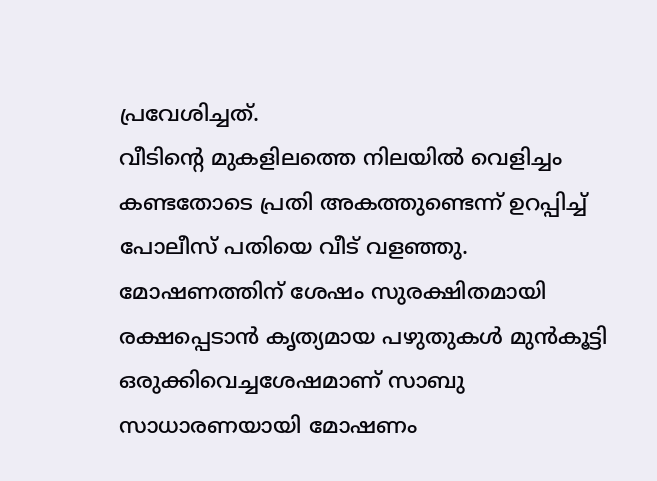പ്രവേശിച്ചത്.
വീടിന്റെ മുകളിലത്തെ നിലയിൽ വെളിച്ചം കണ്ടതോടെ പ്രതി അകത്തുണ്ടെന്ന് ഉറപ്പിച്ച് പോലീസ് പതിയെ വീട് വളഞ്ഞു. മോഷണത്തിന് ശേഷം സുരക്ഷിതമായി രക്ഷപ്പെടാൻ കൃത്യമായ പഴുതുകൾ മുൻകൂട്ടി ഒരുക്കിവെച്ചശേഷമാണ് സാബു സാധാരണയായി മോഷണം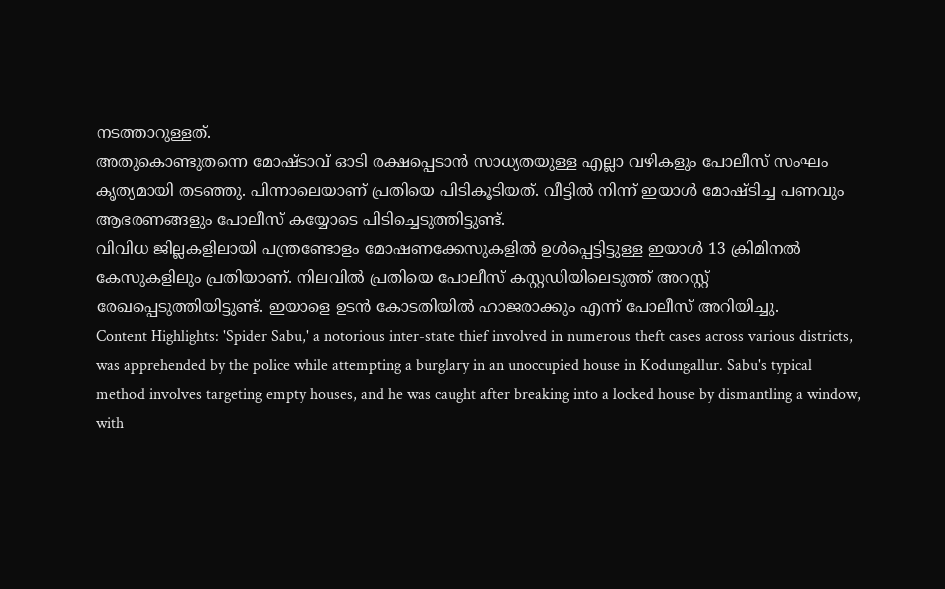നടത്താറുള്ളത്.
അതുകൊണ്ടുതന്നെ മോഷ്ടാവ് ഓടി രക്ഷപ്പെടാൻ സാധ്യതയുള്ള എല്ലാ വഴികളും പോലീസ് സംഘം കൃത്യമായി തടഞ്ഞു. പിന്നാലെയാണ് പ്രതിയെ പിടികൂടിയത്. വീട്ടിൽ നിന്ന് ഇയാൾ മോഷ്ടിച്ച പണവും ആഭരണങ്ങളും പോലീസ് കയ്യോടെ പിടിച്ചെടുത്തിട്ടുണ്ട്.
വിവിധ ജില്ലകളിലായി പന്ത്രണ്ടോളം മോഷണക്കേസുകളിൽ ഉൾപ്പെട്ടിട്ടുള്ള ഇയാൾ 13 ക്രിമിനൽ കേസുകളിലും പ്രതിയാണ്. നിലവിൽ പ്രതിയെ പോലീസ് കസ്റ്റഡിയിലെടുത്ത് അറസ്റ്റ് രേഖപ്പെടുത്തിയിട്ടുണ്ട്. ഇയാളെ ഉടൻ കോടതിയിൽ ഹാജരാക്കും എന്ന് പോലീസ് അറിയിച്ചു.
Content Highlights: 'Spider Sabu,' a notorious inter-state thief involved in numerous theft cases across various districts, was apprehended by the police while attempting a burglary in an unoccupied house in Kodungallur. Sabu's typical method involves targeting empty houses, and he was caught after breaking into a locked house by dismantling a window, with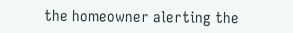the homeowner alerting the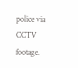police via CCTV footage.